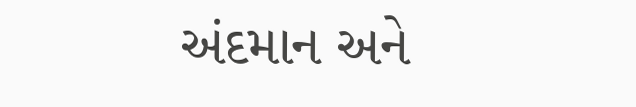અંદમાન અને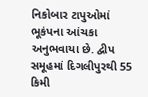નિકોબાર ટાપુઓમાં ભૂકંપના આંચકા અનુભવાયા છે. દ્વીપ સમૂહમાં દિગલીપુરથી 55 કિમી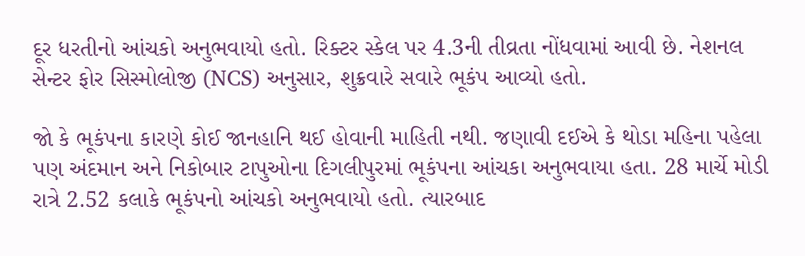દૂર ધરતીનો આંચકો અનુભવાયો હતો. રિક્ટર સ્કેલ પર 4.3ની તીવ્રતા નોંધવામાં આવી છે. નેશનલ સેન્ટર ફોર સિસ્મોલોજી (NCS) અનુસાર, શુક્રવારે સવારે ભૂકંપ આવ્યો હતો.

જો કે ભૂકંપના કારણે કોઈ જાનહાનિ થઈ હોવાની માહિતી નથી. જણાવી દઈએ કે થોડા મહિના પહેલા પણ અંદમાન અને નિકોબાર ટાપુઓના દિગલીપુરમાં ભૂકંપના આંચકા અનુભવાયા હતા. 28 માર્ચે મોડી રાત્રે 2.52 કલાકે ભૂકંપનો આંચકો અનુભવાયો હતો. ત્યારબાદ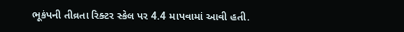ભૂકંપની તીવ્રતા રિક્ટર સ્કેલ પર 4.4 માપવામાં આવી હતી.